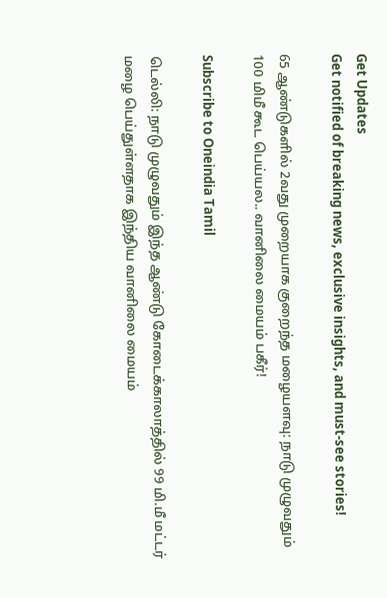Get Updates
Get notified of breaking news, exclusive insights, and must-see stories!

65 ஆண்டுகளில் 2வது முறையாக குறைந்த மழையளவு: நாடு முழுவதும் 100 மிமீ கூட பெய்யல.. வானிலை மையம் பகீர்!

Subscribe to Oneindia Tamil

டெல்லி: நாடு முழுவதும் இந்த ஆண்டு கோடைக்காலாத்தில் 99 மி.மீ மட்டர் மழை பெய்துள்ளதாக இந்திய வானிலை மையம்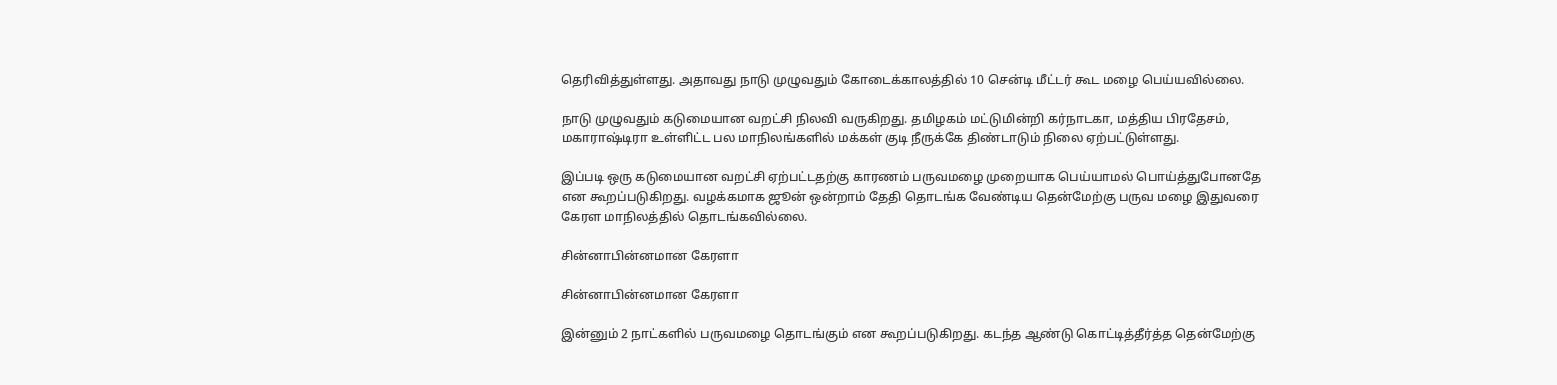தெரிவித்துள்ளது. அதாவது நாடு முழுவதும் கோடைக்காலத்தில் 10 சென்டி மீட்டர் கூட மழை பெய்யவில்லை.

நாடு முழுவதும் கடுமையான வறட்சி நிலவி வருகிறது. தமிழகம் மட்டுமின்றி கர்நாடகா, மத்திய பிரதேசம், மகாராஷ்டிரா உள்ளிட்ட பல மாநிலங்களில் மக்கள் குடி நீருக்கே திண்டாடும் நிலை ஏற்பட்டுள்ளது.

இப்படி ஒரு கடுமையான வறட்சி ஏற்பட்டதற்கு காரணம் பருவமழை முறையாக பெய்யாமல் பொய்த்துபோனதே என கூறப்படுகிறது. வழக்கமாக ஜூன் ஒன்றாம் தேதி தொடங்க வேண்டிய தென்மேற்கு பருவ மழை இதுவரை கேரள மாநிலத்தில் தொடங்கவில்லை.

சின்னாபின்னமான கேரளா

சின்னாபின்னமான கேரளா

இன்னும் 2 நாட்களில் பருவமழை தொடங்கும் என கூறப்படுகிறது. கடந்த ஆண்டு கொட்டித்தீர்த்த தென்மேற்கு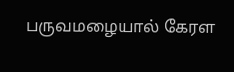பருவமழையால் கேரள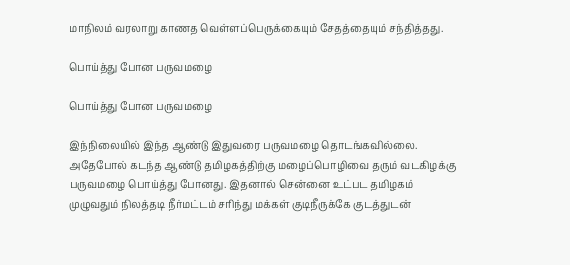மாநிலம் வரலாறு காணத வெள்ளப்பெருக்கையும் சேதத்தையும் சந்தித்தது.

பொய்த்து போன பருவமழை

பொய்த்து போன பருவமழை

இந்நிலையில் இந்த ஆண்டு இதுவரை பருவமழை தொடங்கவில்லை. அதேபோல் கடந்த ஆண்டு தமிழகத்திற்கு மழைப்பொழிவை தரும் வடகிழக்கு பருவமழை பொய்த்து போனது. இதனால் சென்னை உட்பட தமிழகம் முழுவதும் நிலத்தடி நீர்மட்டம் சரிந்து மக்கள் குடிநீருக்கே குடத்துடன்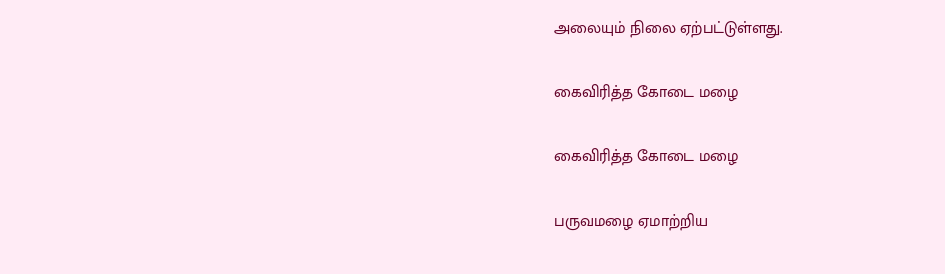அலையும் நிலை ஏற்பட்டுள்ளது.

கைவிரித்த கோடை மழை

கைவிரித்த கோடை மழை

பருவமழை ஏமாற்றிய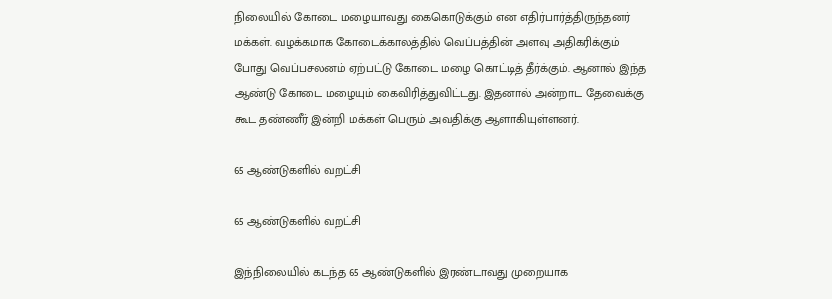நிலையில் கோடை மழையாவது கைகொடுக்கும் என எதிர்பார்த்திருந்தனர் மக்கள். வழக்கமாக கோடைக்காலத்தில் வெப்பத்தின் அளவு அதிகரிக்கும் போது வெப்பசலனம் ஏற்பட்டு கோடை மழை கொட்டித் தீர்க்கும். ஆனால் இந்த ஆண்டு கோடை மழையும் கைவிரித்துவிட்டது. இதனால் அன்றாட தேவைக்கு கூட தண்ணீர் இன்றி மக்கள் பெரும் அவதிக்கு ஆளாகியுள்ளனர்.

65 ஆண்டுகளில் வறட்சி

65 ஆண்டுகளில் வறட்சி

இந்நிலையில் கடந்த 65 ஆண்டுகளில் இரண்டாவது முறையாக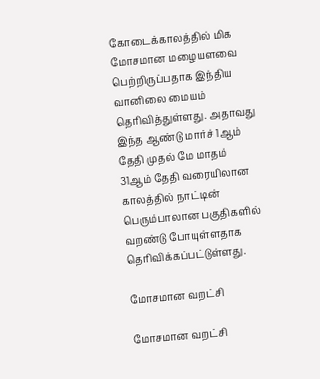கோடைக்காலத்தில் மிக மோசமான மழையளவை பெற்றிருப்பதாக இந்திய வானிலை மையம் தெரிவித்துள்ளது. அதாவது இந்த ஆண்டு மார்ச் 1ஆம் தேதி முதல் மே மாதம் 31ஆம் தேதி வரையிலான காலத்தில் நாட்டின் பெரும்பாலான பகுதிகளில் வறண்டு போயுள்ளதாக தெரிவிக்கப்பட்டுள்ளது.

மோசமான வறட்சி

மோசமான வறட்சி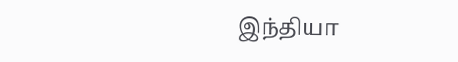இந்தியா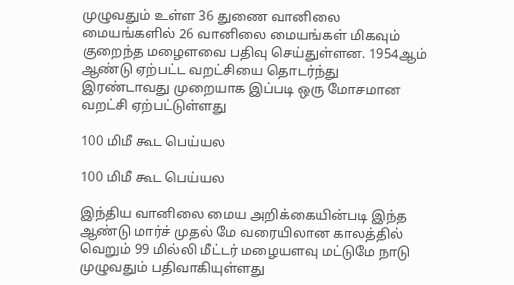முழுவதும் உள்ள 36 துணை வானிலை மையங்களில் 26 வானிலை மையங்கள் மிகவும் குறைந்த மழைளவை பதிவு செய்துள்ளன. 1954ஆம் ஆண்டு ஏற்பட்ட வறட்சியை தொடர்ந்து இரண்டாவது முறையாக இப்படி ஒரு மோசமான வறட்சி ஏற்பட்டுள்ளது

100 மிமீ கூட பெய்யல

100 மிமீ கூட பெய்யல

இந்திய வானிலை மைய அறிக்கையின்படி இந்த ஆண்டு மார்ச் முதல் மே வரையிலான காலத்தில் வெறும் 99 மில்லி மீட்டர் மழையளவு மட்டுமே நாடு முழுவதும் பதிவாகியுள்ளது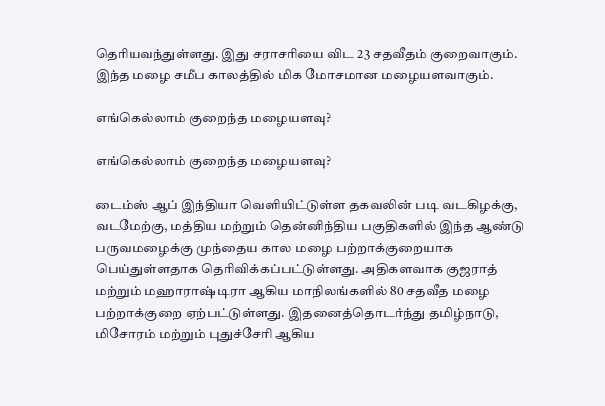தெரியவந்துள்ளது. இது சராசரியை விட 23 சதவீதம் குறைவாகும். இந்த மழை சமீப காலத்தில் மிக மோசமான மழையளவாகும்.

எங்கெல்லாம் குறைந்த மழையளவு?

எங்கெல்லாம் குறைந்த மழையளவு?

டைம்ஸ் ஆப் இந்தியா வெளியிட்டுள்ள தகவலின் படி வடகிழக்கு, வடமேற்கு, மத்திய மற்றும் தென்னிந்திய பகுதிகளில் இந்த ஆண்டு பருவமழைக்கு முந்தைய கால மழை பற்றாக்குறையாக பெய்துள்ளதாக தெரிவிக்கப்பட்டுள்ளது. அதிகளவாக குஜராத் மற்றும் மஹாராஷ்டிரா ஆகிய மாநிலங்களில் 80 சதவீத மழை பற்றாக்குறை ஏற்பட்டுள்ளது. இதனைத்தொடர்ந்து தமிழ்நாடு, மிசோரம் மற்றும் புதுச்சேரி ஆகிய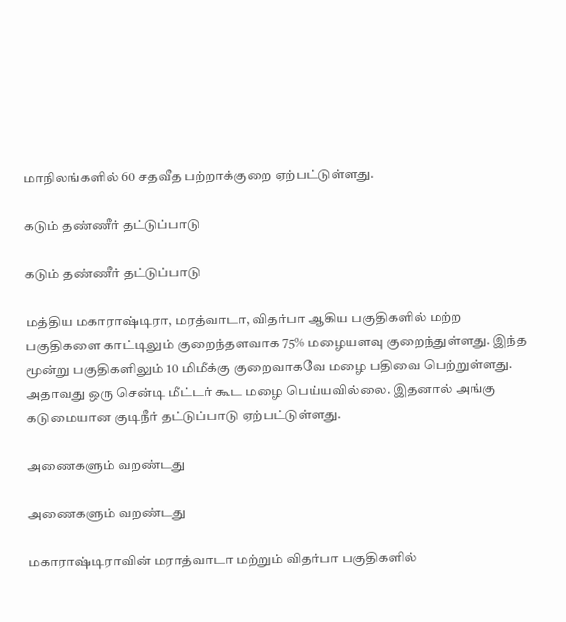மாநிலங்களில் 60 சதவீத பற்றாக்குறை ஏற்பட்டுள்ளது.

கடும் தண்ணீர் தட்டுப்பாடு

கடும் தண்ணீர் தட்டுப்பாடு

மத்திய மகாராஷ்டிரா, மரத்வாடா, விதர்பா ஆகிய பகுதிகளில் மற்ற பகுதிகளை காட்டிலும் குறைந்தளவாக 75% மழையளவு குறைந்துள்ளது. இந்த மூன்று பகுதிகளிலும் 10 மிமீக்கு குறைவாகவே மழை பதிவை பெற்றுள்ளது. அதாவது ஒரு சென்டி மீட்டர் கூட மழை பெய்யவில்லை. இதனால் அங்கு கடுமையான குடிநீர் தட்டுப்பாடு ஏற்பட்டுள்ளது.

அணைகளும் வறண்டது

அணைகளும் வறண்டது

மகாராஷ்டிராவின் மராத்வாடா மற்றும் விதர்பா பகுதிகளில்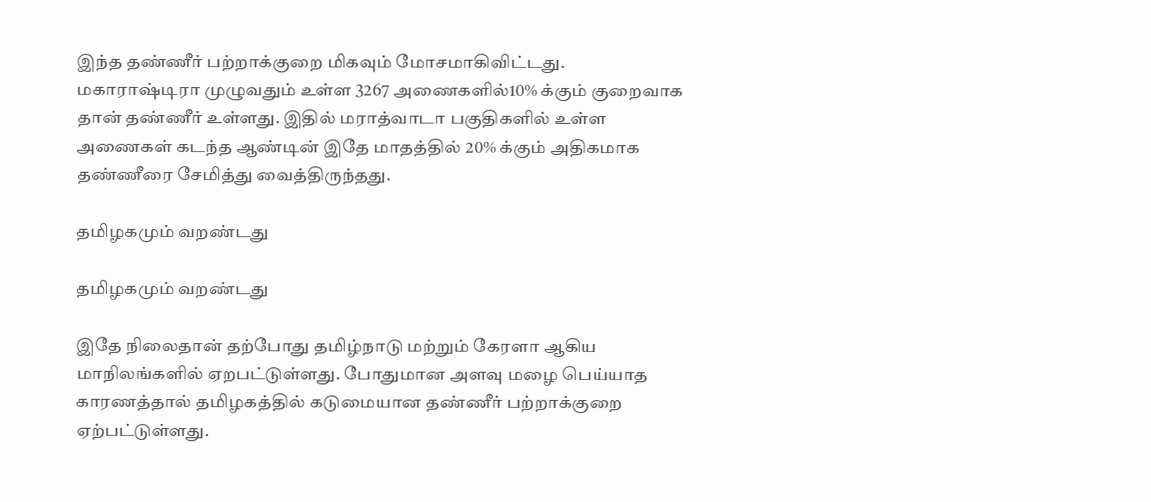இந்த தண்ணீர் பற்றாக்குறை மிகவும் மோசமாகிவிட்டது. மகாராஷ்டிரா முழுவதும் உள்ள 3267 அணைகளில்10% க்கும் குறைவாக தான் தண்ணீர் உள்ளது. இதில் மராத்வாடா பகுதிகளில் உள்ள அணைகள் கடந்த ஆண்டின் இதே மாதத்தில் 20% க்கும் அதிகமாக தண்ணீரை சேமித்து வைத்திருந்தது.

தமிழகமும் வறண்டது

தமிழகமும் வறண்டது

இதே நிலைதான் தற்போது தமிழ்நாடு மற்றும் கேரளா ஆகிய மாநிலங்களில் ஏறபட்டுள்ளது. போதுமான அளவு மழை பெய்யாத காரணத்தால் தமிழகத்தில் கடுமையான தண்ணீர் பற்றாக்குறை ஏற்பட்டுள்ளது.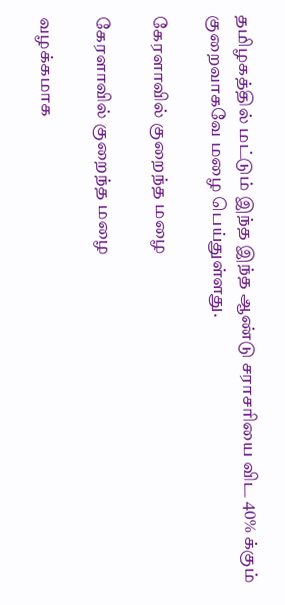தமிழகத்தில் மட்டும் இந்த இந்த ஆண்டு சராசரியை விட 40% க்கும் குறைவாகவே மழை பெய்துள்ளது.

கேரளாவில் குறைந்த மழை

கேரளாவில் குறைந்த மழை

வழக்கமாக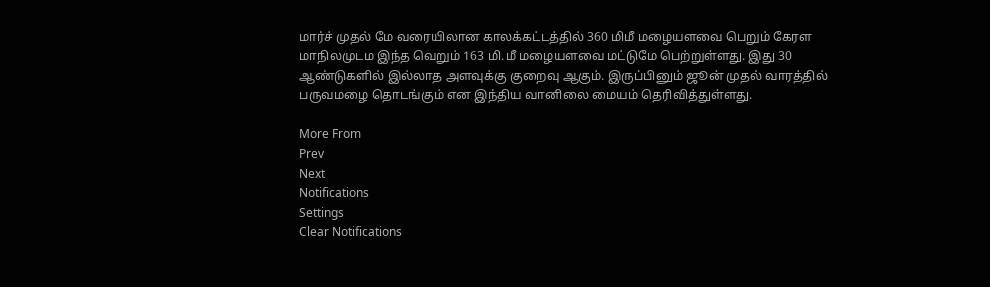மார்ச் முதல் மே வரையிலான காலக்கட்டத்தில் 360 மிமீ மழையளவை பெறும் கேரள மாநிலமுடம இந்த வெறும் 163 மி.மீ மழையளவை மட்டுமே பெற்றுள்ளது. இது 30 ஆண்டுகளில் இல்லாத அளவுக்கு குறைவு ஆகும். இருப்பினும் ஜூன் முதல் வாரத்தில் பருவமழை தொடங்கும் என இந்திய வானிலை மையம் தெரிவித்துள்ளது.

More From
Prev
Next
Notifications
Settings
Clear Notifications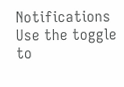Notifications
Use the toggle to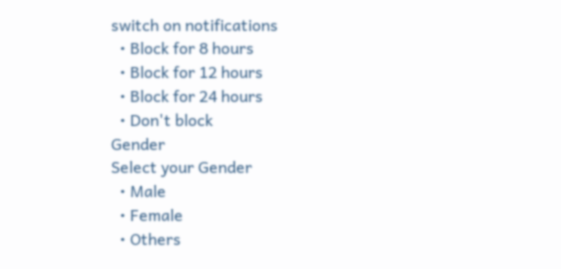switch on notifications
  • Block for 8 hours
  • Block for 12 hours
  • Block for 24 hours
  • Don't block
Gender
Select your Gender
  • Male
  • Female
  • Others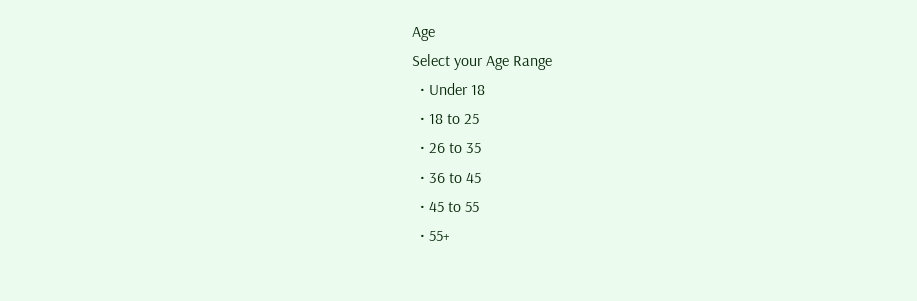Age
Select your Age Range
  • Under 18
  • 18 to 25
  • 26 to 35
  • 36 to 45
  • 45 to 55
  • 55+